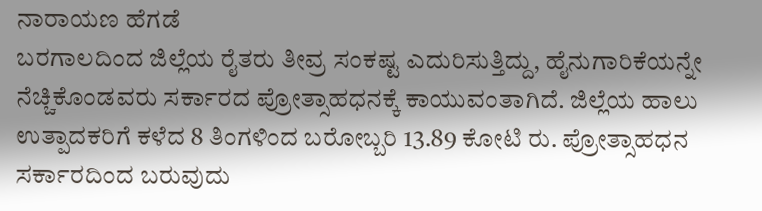ನಾರಾಯಣ ಹೆಗಡೆ
ಬರಗಾಲದಿಂದ ಜಿಲ್ಲೆಯ ರೈತರು ತೀವ್ರ ಸಂಕಷ್ಟ ಎದುರಿಸುತ್ತಿದ್ದು, ಹೈನುಗಾರಿಕೆಯನ್ನೇ ನೆಚ್ಚಿಕೊಂಡವರು ಸರ್ಕಾರದ ಪ್ರೋತ್ಸಾಹಧನಕ್ಕೆ ಕಾಯುವಂತಾಗಿದೆ. ಜಿಲ್ಲೆಯ ಹಾಲು ಉತ್ಪಾದಕರಿಗೆ ಕಳೆದ 8 ತಿಂಗಳಿಂದ ಬರೋಬ್ಬರಿ 13.89 ಕೋಟಿ ರು. ಪ್ರೋತ್ಸಾಹಧನ ಸರ್ಕಾರದಿಂದ ಬರುವುದು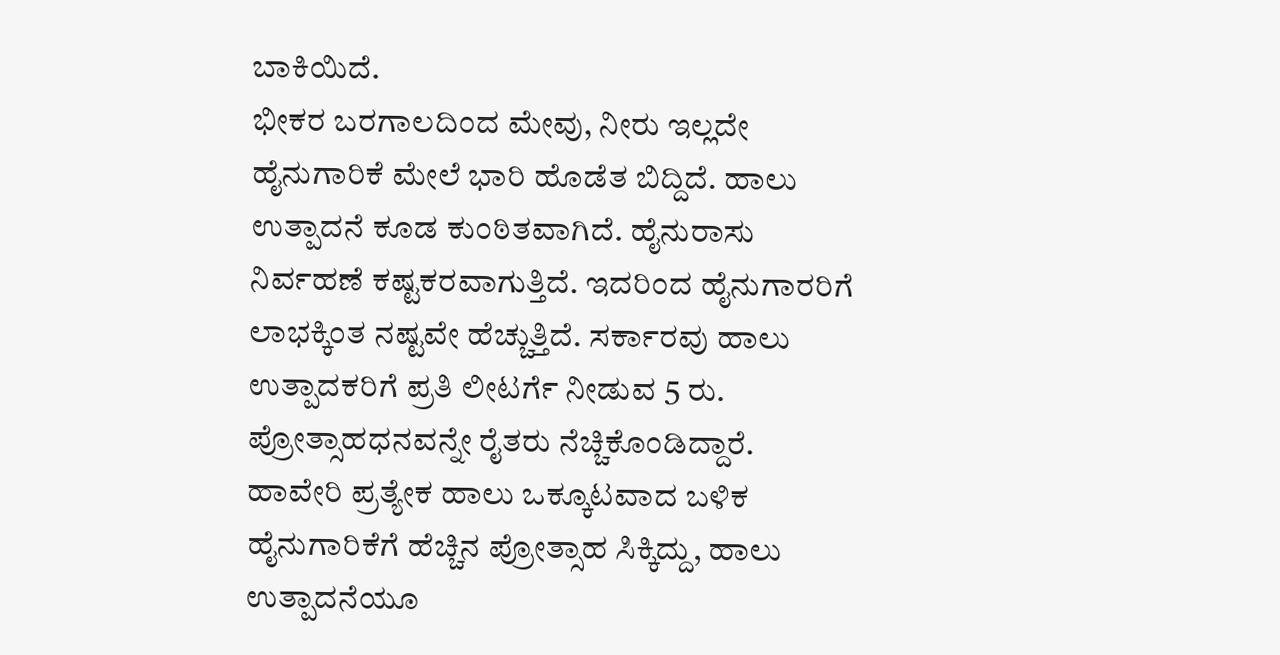ಬಾಕಿಯಿದೆ.
ಭೀಕರ ಬರಗಾಲದಿಂದ ಮೇವು, ನೀರು ಇಲ್ಲದೇ ಹೈನುಗಾರಿಕೆ ಮೇಲೆ ಭಾರಿ ಹೊಡೆತ ಬಿದ್ದಿದೆ. ಹಾಲು ಉತ್ಪಾದನೆ ಕೂಡ ಕುಂಠಿತವಾಗಿದೆ. ಹೈನುರಾಸು ನಿರ್ವಹಣೆ ಕಷ್ಟಕರವಾಗುತ್ತಿದೆ. ಇದರಿಂದ ಹೈನುಗಾರರಿಗೆ ಲಾಭಕ್ಕಿಂತ ನಷ್ಟವೇ ಹೆಚ್ಚುತ್ತಿದೆ. ಸರ್ಕಾರವು ಹಾಲು ಉತ್ಪಾದಕರಿಗೆ ಪ್ರತಿ ಲೀಟರ್ಗೆ ನೀಡುವ 5 ರು. ಪ್ರೋತ್ಸಾಹಧನವನ್ನೇ ರೈತರು ನೆಚ್ಚಿಕೊಂಡಿದ್ದಾರೆ. ಹಾವೇರಿ ಪ್ರತ್ಯೇಕ ಹಾಲು ಒಕ್ಕೂಟವಾದ ಬಳಿಕ ಹೈನುಗಾರಿಕೆಗೆ ಹೆಚ್ಚಿನ ಪ್ರೋತ್ಸಾಹ ಸಿಕ್ಕಿದ್ದು, ಹಾಲು ಉತ್ಪಾದನೆಯೂ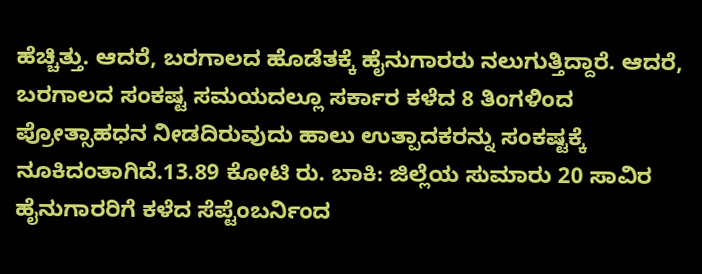ಹೆಚ್ಚಿತ್ತು. ಆದರೆ, ಬರಗಾಲದ ಹೊಡೆತಕ್ಕೆ ಹೈನುಗಾರರು ನಲುಗುತ್ತಿದ್ದಾರೆ. ಆದರೆ, ಬರಗಾಲದ ಸಂಕಷ್ಟ ಸಮಯದಲ್ಲೂ ಸರ್ಕಾರ ಕಳೆದ 8 ತಿಂಗಳಿಂದ ಪ್ರೋತ್ಸಾಹಧನ ನೀಡದಿರುವುದು ಹಾಲು ಉತ್ಪಾದಕರನ್ನು ಸಂಕಷ್ಟಕ್ಕೆ ನೂಕಿದಂತಾಗಿದೆ.13.89 ಕೋಟಿ ರು. ಬಾಕಿ: ಜಿಲ್ಲೆಯ ಸುಮಾರು 20 ಸಾವಿರ ಹೈನುಗಾರರಿಗೆ ಕಳೆದ ಸೆಪ್ಟೆಂಬರ್ನಿಂದ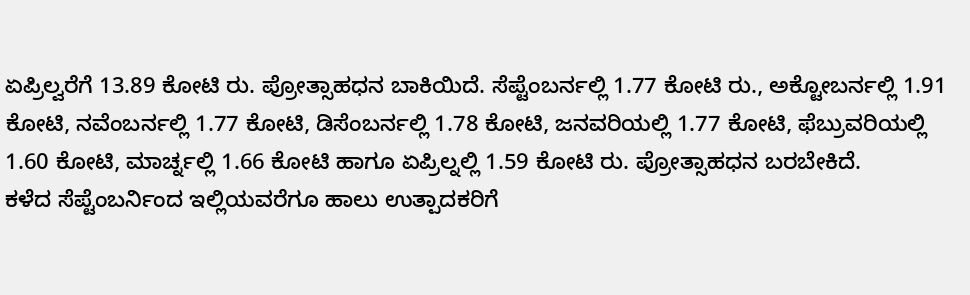ಏಪ್ರಿಲ್ವರೆಗೆ 13.89 ಕೋಟಿ ರು. ಪ್ರೋತ್ಸಾಹಧನ ಬಾಕಿಯಿದೆ. ಸೆಪ್ಟೆಂಬರ್ನಲ್ಲಿ 1.77 ಕೋಟಿ ರು., ಅಕ್ಟೋಬರ್ನಲ್ಲಿ 1.91 ಕೋಟಿ, ನವೆಂಬರ್ನಲ್ಲಿ 1.77 ಕೋಟಿ, ಡಿಸೆಂಬರ್ನಲ್ಲಿ 1.78 ಕೋಟಿ, ಜನವರಿಯಲ್ಲಿ 1.77 ಕೋಟಿ, ಫೆಬ್ರುವರಿಯಲ್ಲಿ 1.60 ಕೋಟಿ, ಮಾರ್ಚ್ನಲ್ಲಿ 1.66 ಕೋಟಿ ಹಾಗೂ ಏಪ್ರಿಲ್ನಲ್ಲಿ 1.59 ಕೋಟಿ ರು. ಪ್ರೋತ್ಸಾಹಧನ ಬರಬೇಕಿದೆ.
ಕಳೆದ ಸೆಪ್ಟೆಂಬರ್ನಿಂದ ಇಲ್ಲಿಯವರೆಗೂ ಹಾಲು ಉತ್ಪಾದಕರಿಗೆ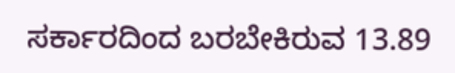ಸರ್ಕಾರದಿಂದ ಬರಬೇಕಿರುವ 13.89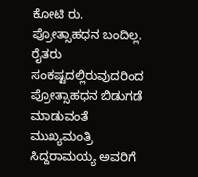ಕೋಟಿ ರು. ಪ್ರೋತ್ಸಾಹಧನ ಬಂದಿಲ್ಲ. ರೈತರು ಸಂಕಷ್ಟದಲ್ಲಿರುವುದರಿಂದ ಪ್ರೋತ್ಸಾಹಧನ ಬಿಡುಗಡೆ ಮಾಡುವಂತೆ ಮುಖ್ಯಮಂತ್ರಿ ಸಿದ್ದರಾಮಯ್ಯ ಅವರಿಗೆ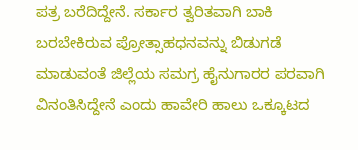ಪತ್ರ ಬರೆದಿದ್ದೇನೆ. ಸರ್ಕಾರ ತ್ವರಿತವಾಗಿ ಬಾಕಿ ಬರಬೇಕಿರುವ ಪ್ರೋತ್ಸಾಹಧನವನ್ನು ಬಿಡುಗಡೆ ಮಾಡುವಂತೆ ಜಿಲ್ಲೆಯ ಸಮಗ್ರ ಹೈನುಗಾರರ ಪರವಾಗಿ ವಿನಂತಿಸಿದ್ದೇನೆ ಎಂದು ಹಾವೇರಿ ಹಾಲು ಒಕ್ಕೂಟದ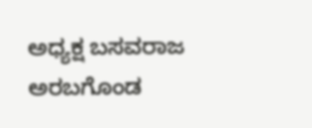ಅಧ್ಯಕ್ಷ ಬಸವರಾಜ ಅರಬಗೊಂಡ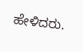ಹೇಳಿದರು.